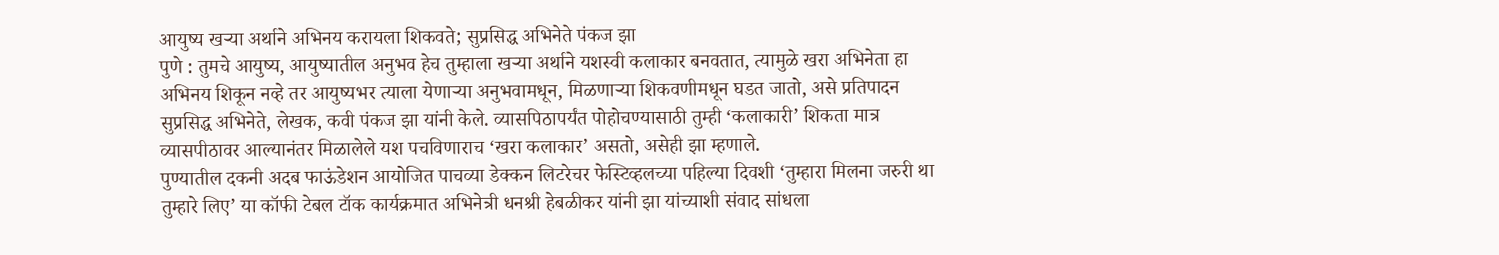आयुष्य खऱ्या अर्थाने अभिनय करायला शिकवते; सुप्रसिद्ध अभिनेते पंकज झा
पुणे : तुमचे आयुष्य, आयुष्यातील अनुभव हेच तुम्हाला खऱ्या अर्थाने यशस्वी कलाकार बनवतात, त्यामुळे खरा अभिनेता हा अभिनय शिकून नव्हे तर आयुष्यभर त्याला येणाऱ्या अनुभवामधून, मिळणाऱ्या शिकवणीमधून घडत जातो, असे प्रतिपादन सुप्रसिद्ध अभिनेते, लेखक, कवी पंकज झा यांनी केले. व्यासपिठापर्यंत पोहोचण्यासाठी तुम्ही ‘कलाकारी’ शिकता मात्र व्यासपीठावर आल्यानंतर मिळालेले यश पचविणाराच ‘खरा कलाकार’ असतो, असेही झा म्हणाले.
पुण्यातील दकनी अदब फाऊंडेशन आयोजित पाचव्या डेक्कन लिटरेचर फेस्टिव्हलच्या पहिल्या दिवशी ‘तुम्हारा मिलना जरुरी था तुम्हारे लिए’ या कॉफी टेबल टॉक कार्यक्रमात अभिनेत्री धनश्री हेबळीकर यांनी झा यांच्याशी संवाद सांधला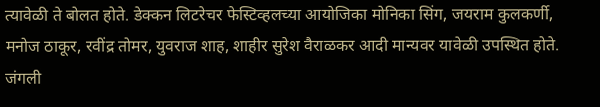त्यावेळी ते बोलत होते. डेक्कन लिटरेचर फेस्टिव्हलच्या आयोजिका मोनिका सिंग, जयराम कुलकर्णी, मनोज ठाकूर, रवींद्र तोमर, युवराज शाह, शाहीर सुरेश वैराळकर आदी मान्यवर यावेळी उपस्थित होते. जंगली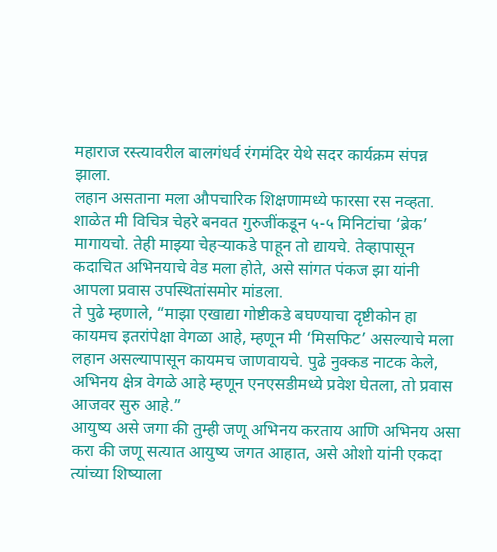महाराज रस्त्यावरील बालगंधर्व रंगमंदिर येथे सदर कार्यक्रम संपन्न झाला.
लहान असताना मला औपचारिक शिक्षणामध्ये फारसा रस नव्हता. शाळेत मी विचित्र चेहरे बनवत गुरुजींकडून ५-५ मिनिटांचा ‘ब्रेक’ मागायचो. तेही माझ्या चेहऱ्याकडे पाहून तो द्यायचे. तेव्हापासून कदाचित अभिनयाचे वेड मला होते, असे सांगत पंकज झा यांनी आपला प्रवास उपस्थितांसमोर मांडला.
ते पुढे म्हणाले, “माझा एखाद्या गोष्टीकडे बघण्याचा दृष्टीकोन हा कायमच इतरांपेक्षा वेगळा आहे, म्हणून मी ‘मिसफिट’ असल्याचे मला लहान असल्यापासून कायमच जाणवायचे. पुढे नुक्कड नाटक केले, अभिनय क्षेत्र वेगळे आहे म्हणून एनएसडीमध्ये प्रवेश घेतला, तो प्रवास आजवर सुरु आहे.”
आयुष्य असे जगा की तुम्ही जणू अभिनय करताय आणि अभिनय असा करा की जणू सत्यात आयुष्य जगत आहात, असे ओशो यांनी एकदा त्यांच्या शिष्याला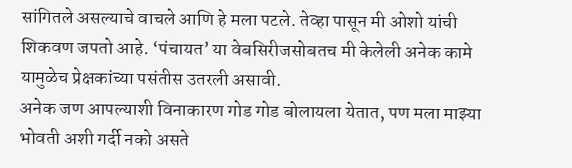सांगितले असल्याचे वाचले आणि हे मला पटले. तेव्हा पासून मी ओशो यांची शिकवण जपतो आहे. ‘पंचायत’ या वेबसिरीजसोबतच मी केलेली अनेक कामे यामुळेच प्रेक्षकांच्या पसंतीस उतरली असावी.
अनेक जण आपल्याशी विनाकारण गोड गोड बोलायला येतात, पण मला माझ्या भोवती अशी गर्दी नको असते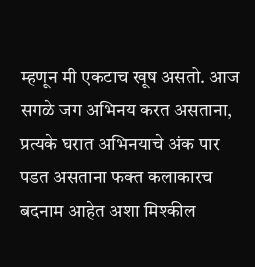म्हणून मी एकटाच खूष असतो. आज सगळे जग अभिनय करत असताना, प्रत्यके घरात अभिनयाचे अंक पार पडत असताना फक्त कलाकारच बदनाम आहेत अशा मिश्कील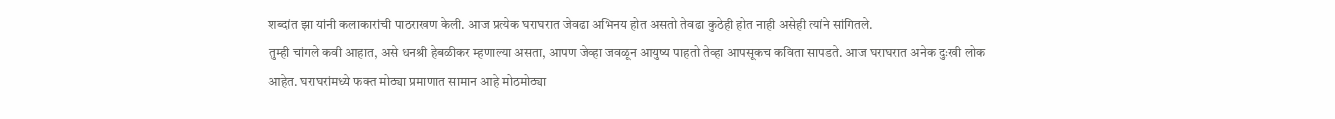शब्दांत झा यांनी कलाकारांची पाठराखण केली. आज प्रत्येक घराघरात जेवढा अभिनय होत असतो तेवढा कुठेही होत नाही असेही त्यांने सांगितले.
तुम्ही चांगले कवी आहात, असे धनश्री हेबळीकर म्हणाल्या असता, आपण जेव्हा जवळून आयुष्य पाहतो तेव्हा आपसूकच कविता सापडते. आज घराघरात अनेक दुःखी लोक आहेत. घराघरांमध्ये फक्त मोठ्या प्रमाणात सामान आहे मोठमोठ्या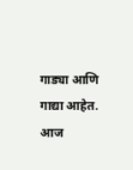गाड्या आणि गाद्या आहेत. आज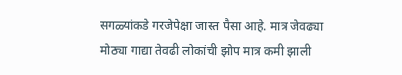सगळ्यांकडे गरजेपेक्षा जास्त पैसा आहे. मात्र जेवढ्या मोठ्या गाद्या तेवढी लोकांची झोप मात्र कमी झाली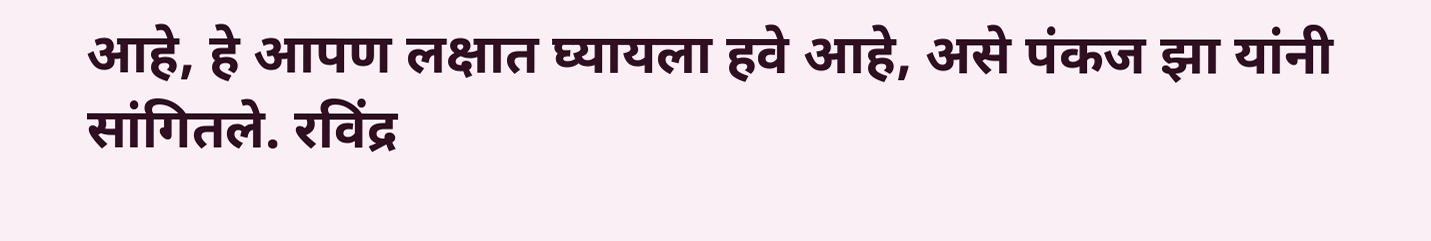आहे, हे आपण लक्षात घ्यायला हवे आहे, असे पंकज झा यांनी सांगितले. रविंद्र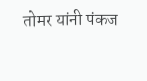तोमर यांनी पंकज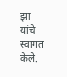झा यांचे स्वागत केले.